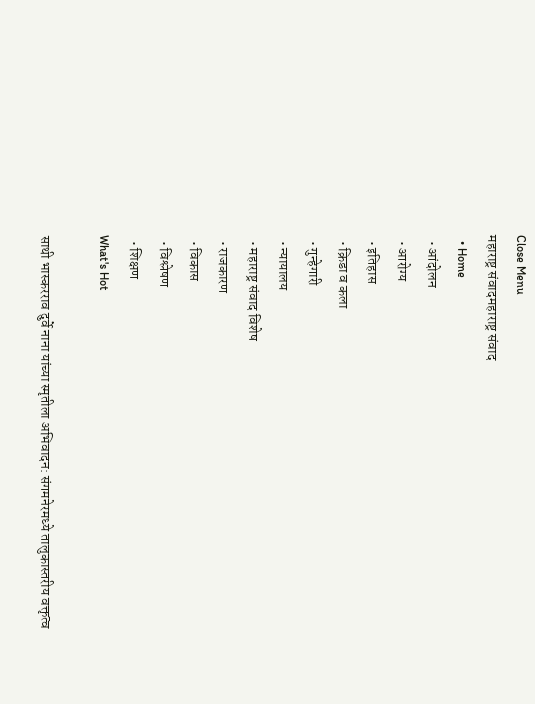Close Menu
महाराष्ट्र संवादमहाराष्ट्र संवाद
  • Home
  • आंदोलन
  • आरोग्य
  • इतिहास
  • क्रिडा व कला
  • गुन्हेगारी
  • न्यायालय
  • महाराष्ट्र संवाद विशेष
  • राजकारण
  • विकास
  • विश्लेषण
  • शिक्षण
What's Hot

साथी भास्करराव दुर्वे नाना यांच्या स्मृतीला अभिवादन: संगमनेरमध्ये तालुकास्तरीय वक्तृत्व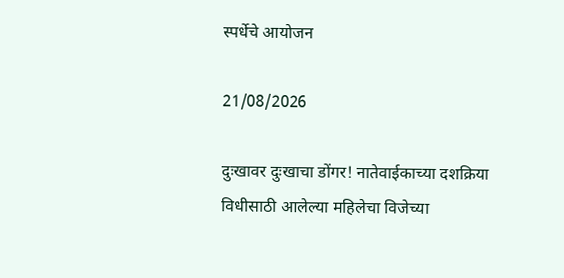स्पर्धेचे आयोजन

21/08/2026

दुःखावर दुःखाचा डोंगर! नातेवाईकाच्या दशक्रिया विधीसाठी आलेल्या महिलेचा विजेच्या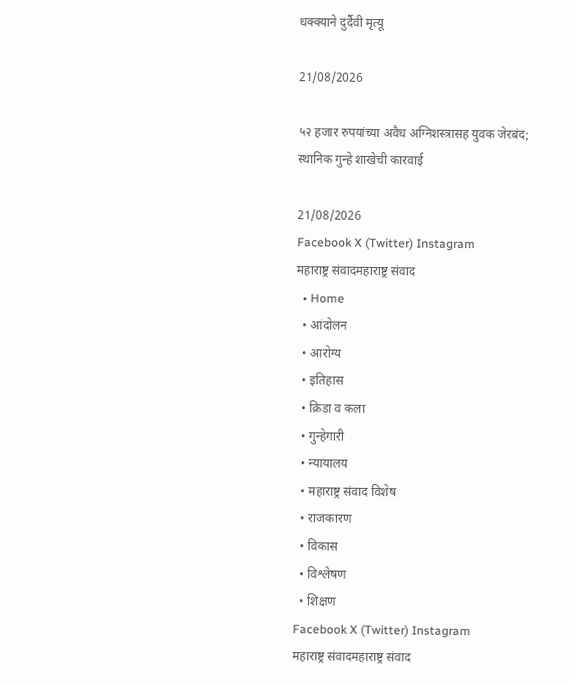धक्क्याने दुर्दैवी मृत्यू

21/08/2026

५२ हजार रुपयांच्या अवैध अग्निशस्त्रासह युवक जेरबंद; स्थानिक गुन्हे शाखेची कारवाई

21/08/2026
Facebook X (Twitter) Instagram
महाराष्ट्र संवादमहाराष्ट्र संवाद
  • Home
  • आंदोलन
  • आरोग्य
  • इतिहास
  • क्रिडा व कला
  • गुन्हेगारी
  • न्यायालय
  • महाराष्ट्र संवाद विशेष
  • राजकारण
  • विकास
  • विश्लेषण
  • शिक्षण
Facebook X (Twitter) Instagram
महाराष्ट्र संवादमहाराष्ट्र संवाद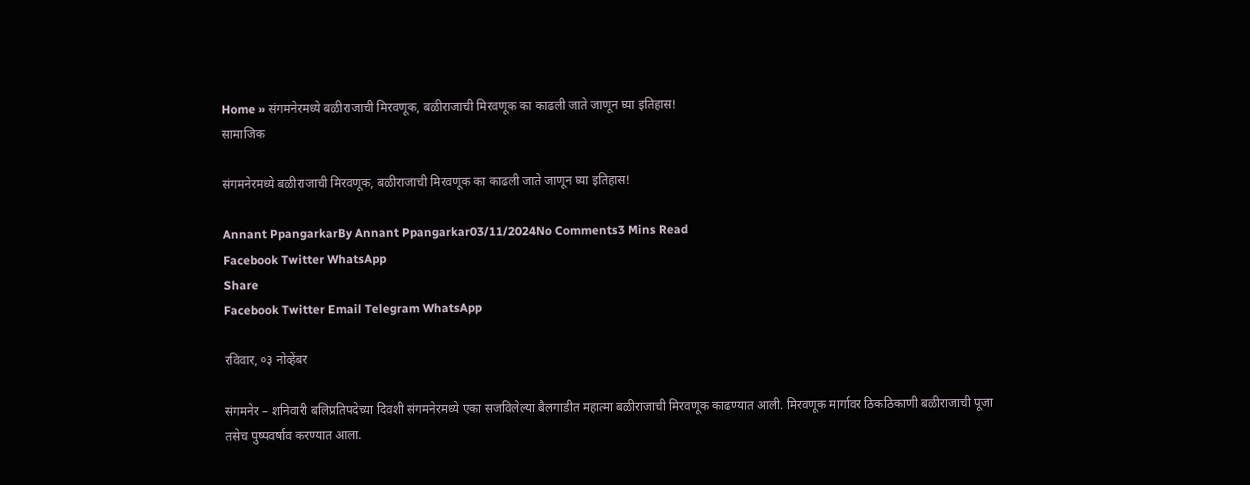Home » संगमनेरमध्ये बळीराजाची मिरवणूक, बळीराजाची मिरवणूक का काढली जाते जाणून घ्या इतिहास!
सामाजिक

संगमनेरमध्ये बळीराजाची मिरवणूक, बळीराजाची मिरवणूक का काढली जाते जाणून घ्या इतिहास!

Annant PpangarkarBy Annant Ppangarkar03/11/2024No Comments3 Mins Read
Facebook Twitter WhatsApp
Share
Facebook Twitter Email Telegram WhatsApp

रविवार, ०३ नोव्हेंबर

संगमनेर – शनिवारी बलिप्रतिपदेच्या दिवशी संगमनेरमध्ये एका सजविलेल्या बैलगाडीत महात्मा बळीराजाची मिरवणूक काढण्यात आली. मिरवणूक मार्गावर ठिकठिकाणी बळीराजाची पूजा तसेच पुष्पवर्षाव करण्यात आला.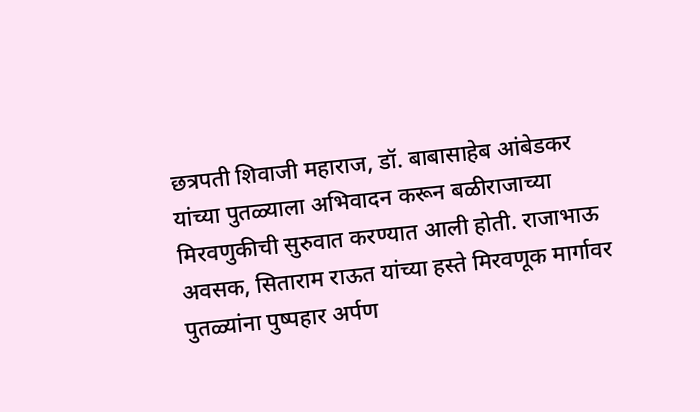छत्रपती शिवाजी महाराज, डॉ. बाबासाहेब आंबेडकर यांच्या पुतळ्याला अभिवादन करून बळीराजाच्या मिरवणुकीची सुरुवात करण्यात आली होती. राजाभाऊ अवसक, सिताराम राऊत यांच्या हस्ते मिरवणूक मार्गावर पुतळ्यांना पुष्पहार अर्पण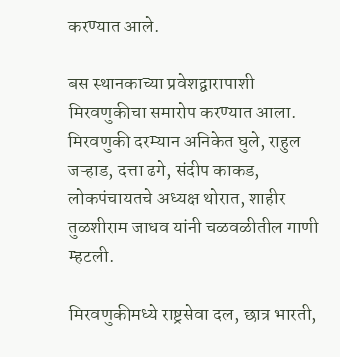करण्यात आले.

बस स्थानकाच्या प्रवेशद्वारापाशी मिरवणुकीचा समारोप करण्यात आला. मिरवणुकी दरम्यान अनिकेत घुले, राहुल जऱ्हाड, दत्ता ढगे, संदीप काकड, लोकपंचायतचे अध्यक्ष थोरात, शाहीर तुळशीराम जाधव यांनी चळवळीतील गाणी म्हटली.

मिरवणुकीमध्ये राष्ट्रसेवा दल, छात्र भारती,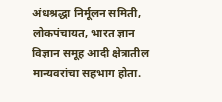अंधश्रद्धा निर्मूलन समिती, लोकपंचायत, भारत ज्ञान विज्ञान समूह आदी क्षेत्रातील मान्यवरांचा सहभाग होता.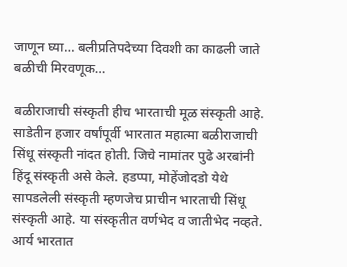जाणून घ्या… बलीप्रतिपदेच्या दिवशी का काढली जाते बळीची मिरवणूक…

बळीराजाची संस्कृती हीच भारताची मूळ संस्कृती आहे. साडेतीन हजार वर्षांपूर्वी भारतात महात्मा बळीराजाची सिंधू संस्कृती नांदत होती. जिचे नामांतर पुढे अरबांनी हिंदू संस्कृती असे केले. हडप्पा, मोहेंजोदडो येथे सापडलेली संस्कृती म्हणजेच प्राचीन भारताची सिंधू संस्कृती आहे. या संस्कृतीत वर्णभेद व जातीभेद नव्हते. आर्य भारतात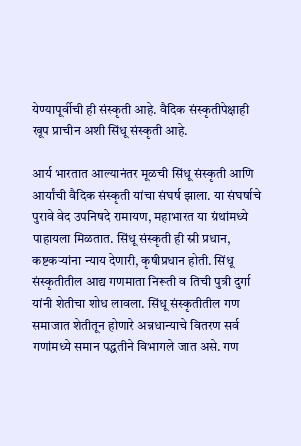येण्यापूर्वीची ही संस्कृती आहे. वैदिक संस्कृतीपेक्षाही खूप प्राचीन अशी सिंधू संस्कृती आहे.

आर्य भारतात आल्यानंतर मूळची सिंधू संस्कृती आणि आर्यांची वैदिक संस्कृती यांचा संघर्ष झाला. या संघर्षाचे पुरावे वेद उपनिषदे रामायण, महाभारत या ग्रंथांमध्ये पाहायला मिळतात. सिंधू संस्कृती ही स्री प्रधान, कष्टकऱ्यांना न्याय देणारी, कृषीप्रधान होती. सिंधू संस्कृतीतील आद्य गणमाता निरूती व तिची पुत्री दुर्गा यांनी शेतीचा शोध लावला. सिंधू संस्कृतीतील गण समाजात शेतीतून होणारे अन्नधान्याचे वितरण सर्व गणांमध्ये समान पद्धतीने विभागले जात असे. गण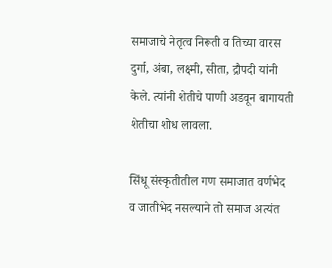समाजाचे नेतृत्व निरूती व तिच्या वारस दुर्गा, अंबा, लक्ष्मी, सीता, द्रौपदी यांनी केले. त्यांनी शेतीचे पाणी अडवून बागायती शेतीचा शोध लावला.

सिंधू संस्कृतीतील गण समाजात वर्णभेद व जातीभेद नसल्याने तो समाज अत्यंत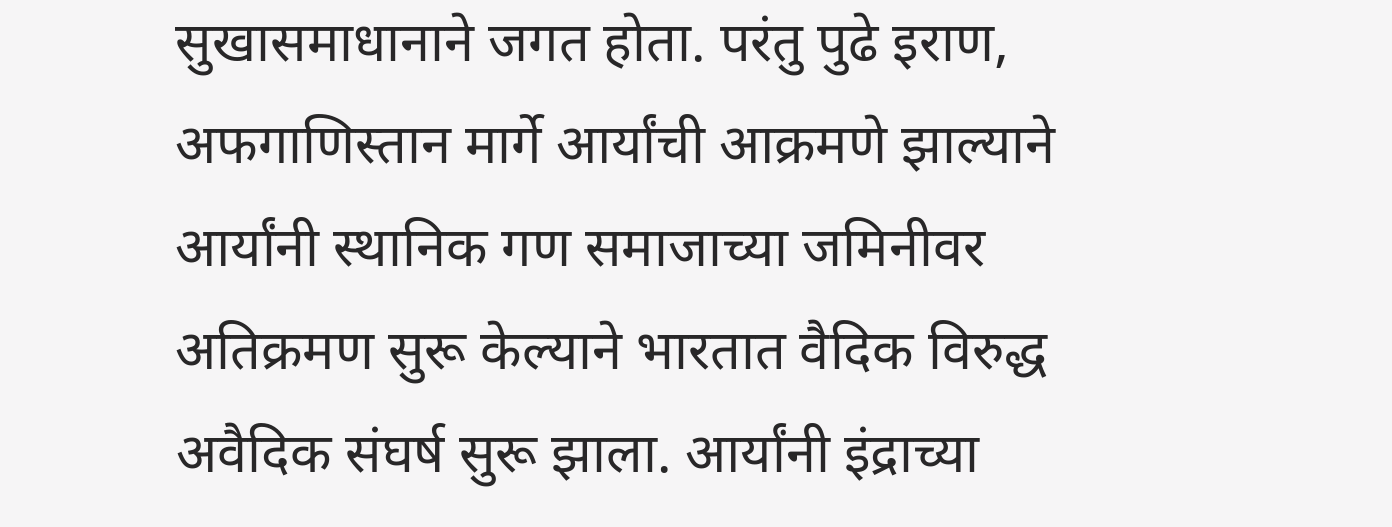सुखासमाधानाने जगत होता. परंतु पुढे इराण, अफगाणिस्तान मार्गे आर्यांची आक्रमणे झाल्याने आर्यांनी स्थानिक गण समाजाच्या जमिनीवर अतिक्रमण सुरू केल्याने भारतात वैदिक विरुद्ध अवैदिक संघर्ष सुरू झाला. आर्यांनी इंद्राच्या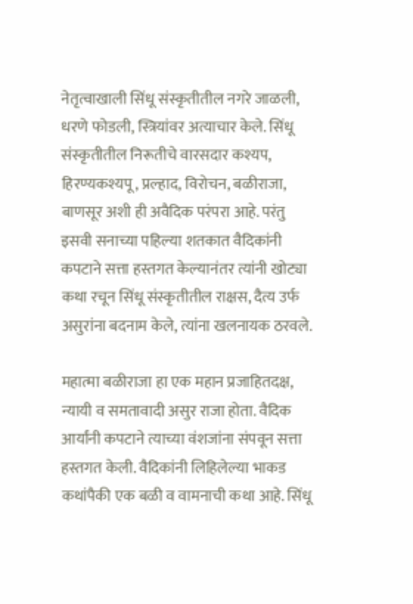नेतृत्वाखाली सिंधू संस्कृतीतील नगरे जाळली, धरणे फोडली, स्त्रियांवर अत्याचार केले. सिंधू संस्कृतीतील निरूतीचे वारसदार कश्यप, हिरण्यकश्यपू, प्रल्हाद, विरोचन, बळीराजा, बाणसूर अशी ही अवैदिक परंपरा आहे. परंतु इसवी सनाच्या पहिल्या शतकात वैदिकांनी कपटाने सत्ता हस्तगत केल्यानंतर त्यांनी खोट्या कथा रचून सिंधू संस्कृतीतील राक्षस, दैत्य उर्फ असुरांना बदनाम केले, त्यांना खलनायक ठरवले.

महात्मा बळीराजा हा एक महान प्रजाहितदक्ष, न्यायी व समतावादी असुर राजा होता. वैदिक आर्यांनी कपटाने त्याच्या वंशजांना संपवून सत्ता हस्तगत केली. वैदिकांनी लिहिलेल्या भाकड कथांपैकी एक बळी व वामनाची कथा आहे. सिंधू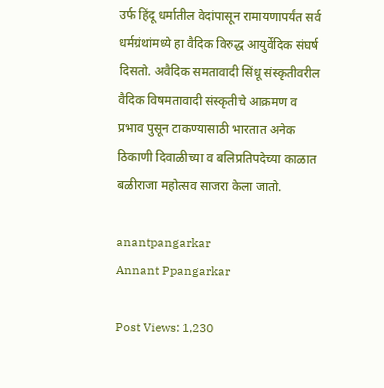उर्फ हिंदू धर्मातील वेदांपासून रामायणापर्यंत सर्व धर्मग्रंथांमध्ये हा वैदिक विरुद्ध आयुर्वेदिक संघर्ष दिसतो. अवैदिक समतावादी सिंधू संस्कृतीवरील वैदिक विषमतावादी संस्कृतीचे आक्रमण व प्रभाव पुसून टाकण्यासाठी भारतात अनेक ठिकाणी दिवाळीच्या व बलिप्रतिपदेच्या काळात बळीराजा महोत्सव साजरा केला जातो.

anantpangarkar
Annant Ppangarkar

Post Views: 1,230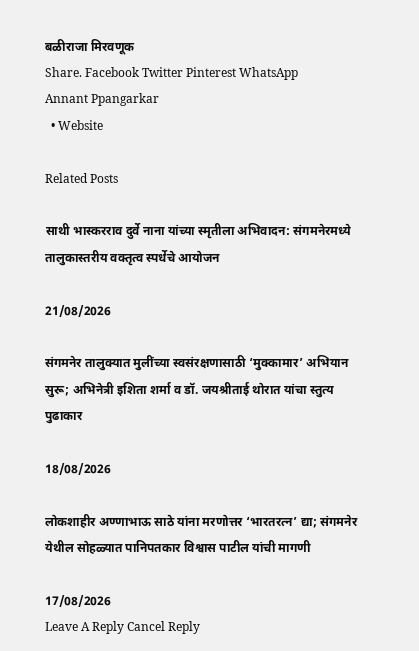बळीराजा मिरवणूक
Share. Facebook Twitter Pinterest WhatsApp
Annant Ppangarkar
  • Website

Related Posts

साथी भास्करराव दुर्वे नाना यांच्या स्मृतीला अभिवादन: संगमनेरमध्ये तालुकास्तरीय वक्तृत्व स्पर्धेचे आयोजन

21/08/2026

संगमनेर तालुक्यात मुलींच्या स्वसंरक्षणासाठी ‘मुक्कामार’ अभियान सुरू; अभिनेत्री इशिता शर्मा व डॉ. जयश्रीताई थोरात यांचा स्तुत्य पुढाकार

18/08/2026

लोकशाहीर अण्णाभाऊ साठे यांना मरणोत्तर ‘भारतरत्न’ द्या; संगमनेर येथील सोहळ्यात पानिपतकार विश्वास पाटील यांची मागणी

17/08/2026
Leave A Reply Cancel Reply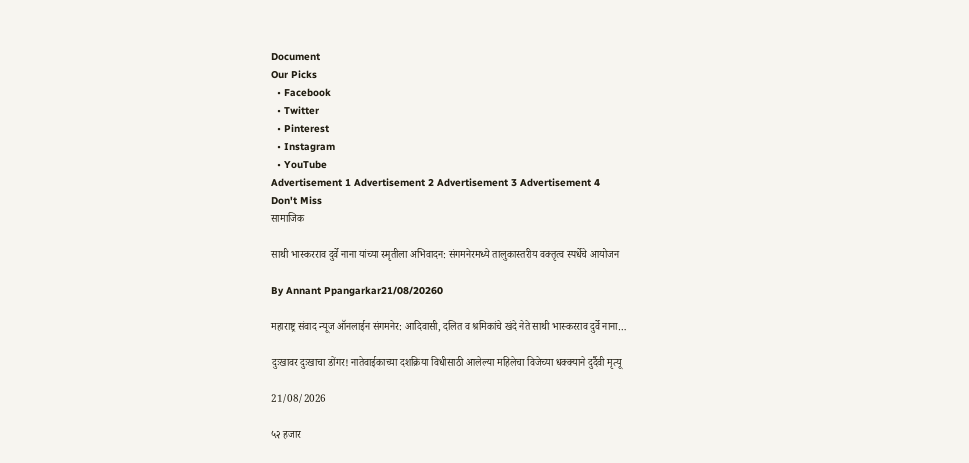Document
Our Picks
  • Facebook
  • Twitter
  • Pinterest
  • Instagram
  • YouTube
Advertisement 1 Advertisement 2 Advertisement 3 Advertisement 4
Don't Miss
सामाजिक

साथी भास्करराव दुर्वे नाना यांच्या स्मृतीला अभिवादन: संगमनेरमध्ये तालुकास्तरीय वक्तृत्व स्पर्धेचे आयोजन

By Annant Ppangarkar21/08/20260

महाराष्ट्र संवाद न्यूज ऑनलाईन संगमनेर: आदिवासी, दलित व श्रमिकांचे खंदे नेते साथी भास्करराव दुर्वे नाना…

दुःखावर दुःखाचा डोंगर! नातेवाईकाच्या दशक्रिया विधीसाठी आलेल्या महिलेचा विजेच्या धक्क्याने दुर्दैवी मृत्यू

21/08/2026

५२ हजार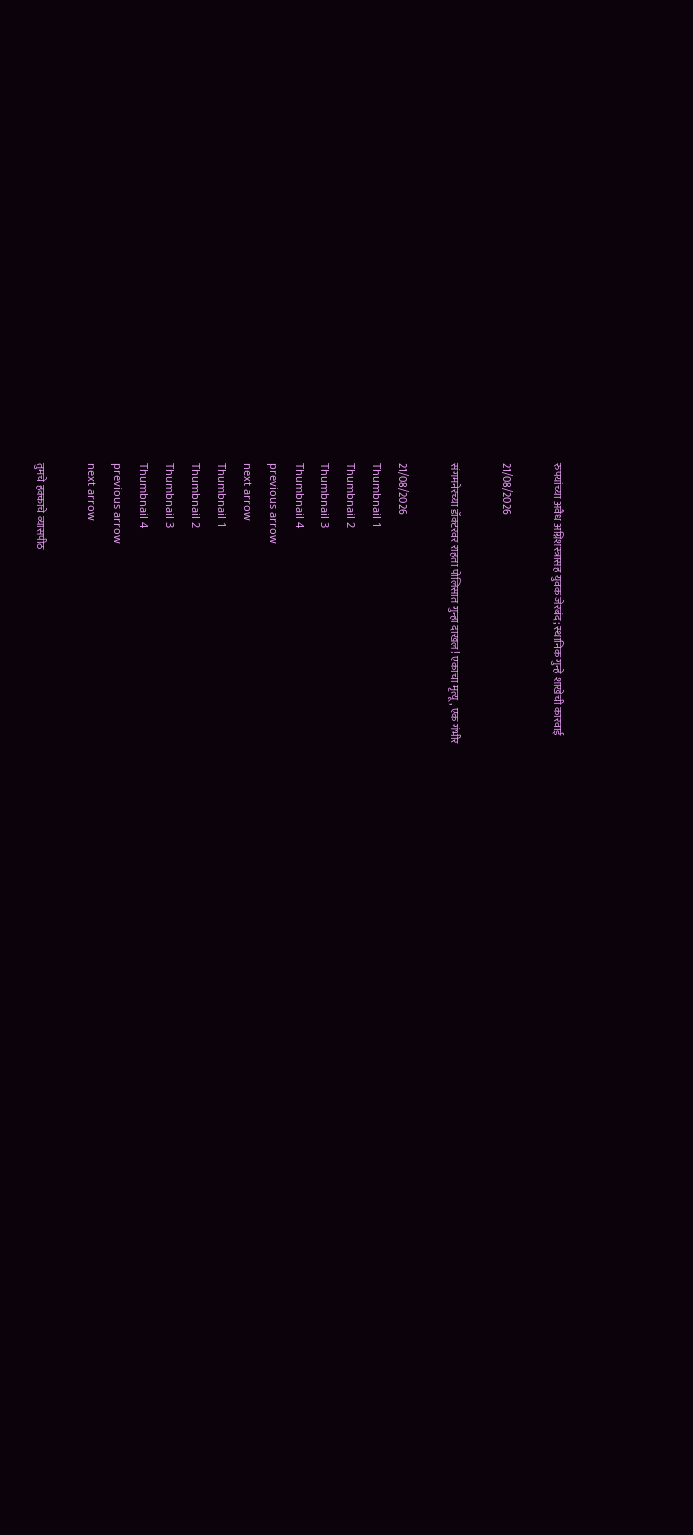रुपयांच्या अवैध अग्निशस्त्रासह युवक जेरबंद; स्थानिक गुन्हे शाखेची कारवाई

21/08/2026

संगमनेरच्या डॉक्टरवर राहता पोलिसात गुन्हा दाखल! एकाचा मृत्यू, एक गंभीर

21/08/2026
Thumbnail 1
Thumbnail 2
Thumbnail 3
Thumbnail 4
previous arrow
next arrow
Thumbnail 1
Thumbnail 2
Thumbnail 3
Thumbnail 4
previous arrow
next arrow

तुमचे हक्काचे व्यासपीठ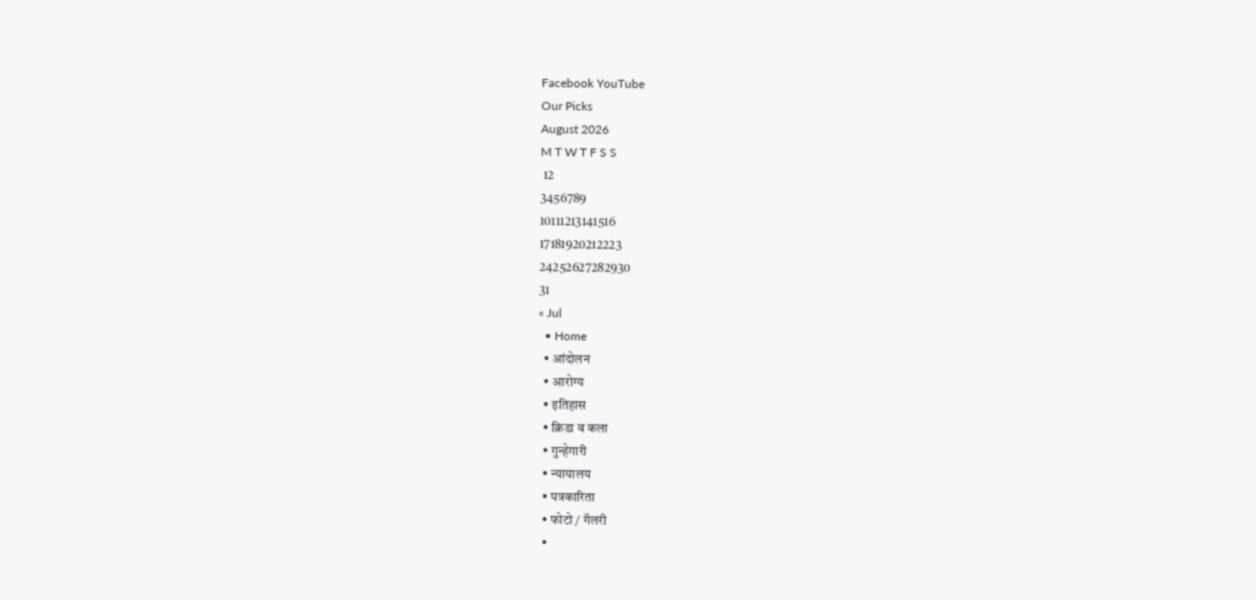Facebook YouTube
Our Picks
August 2026
M T W T F S S
 12
3456789
10111213141516
17181920212223
24252627282930
31
« Jul
  • Home
  • आंदोलन
  • आरोग्य
  • इतिहास
  • क्रिडा व कला
  • गुन्हेगारी
  • न्यायालय
  • पत्रकारिता
  • फोटो / गॅलरी
  •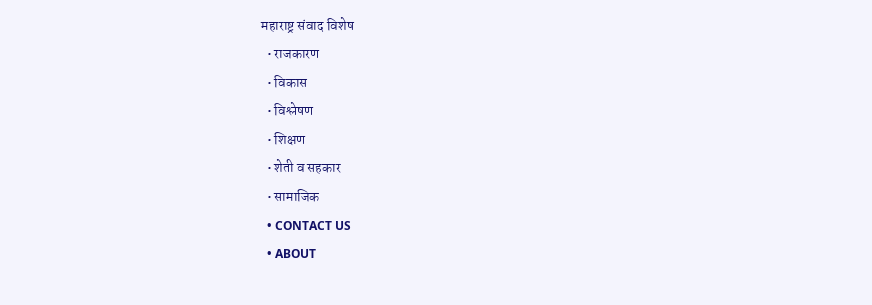महाराष्ट्र संवाद विशेष
  • राजकारण
  • विकास
  • विश्लेषण
  • शिक्षण
  • शेती व सहकार
  • सामाजिक
  • CONTACT US
  • ABOUT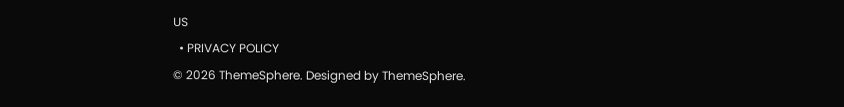US
  • PRIVACY POLICY
© 2026 ThemeSphere. Designed by ThemeSphere.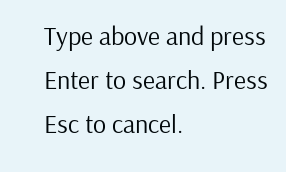Type above and press Enter to search. Press Esc to cancel.